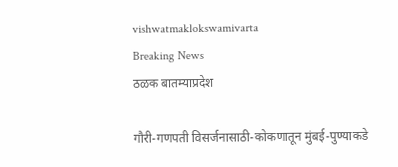vishwatmaklokswamivarta
Breaking News
ठळक बातम्याप्रदेश

गौरी-गणपती विसर्जनासाठी-कोकणातून मुंबई-पुण्याकडे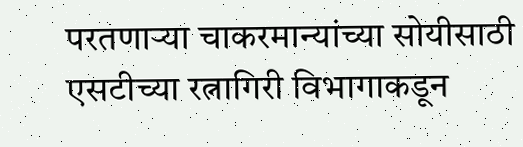परतणाऱ्या चाकरमान्यांच्या सोयीसाठी एसटीच्या रत्नागिरी विभागाकडून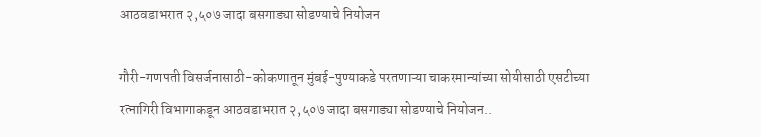आठवडाभरात २,५०७ जादा बसगाड्या सोडण्याचे नियोजन

गौरी-गणपती विसर्जनासाठी-कोकणातून मुंबई-पुण्याकडे परतणाऱ्या चाकरमान्यांच्या सोयीसाठी एसटीच्या रत्नागिरी विभागाकडून आठवडाभरात २,५०७ जादा बसगाड्या सोडण्याचे नियोजन..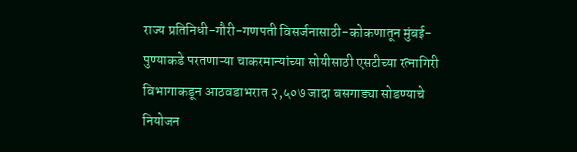राज्य प्रतिनिधी-गौरी-गणपती विसर्जनासाठी-कोकणातून मुंबई-पुण्याकडे परतणाऱ्या चाकरमान्यांच्या सोयीसाठी एसटीच्या रत्नागिरी विभागाकडून आठवडाभरात २,५०७ जादा बसगाड्या सोडण्याचे नियोजन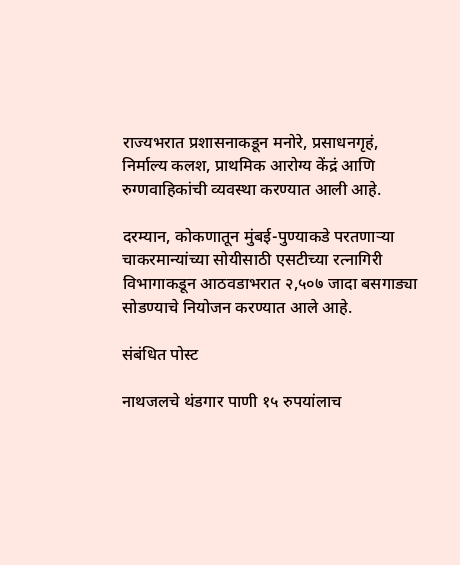राज्यभरात प्रशासनाकडून मनोरे, प्रसाधनगृहं, निर्माल्य कलश, प्राथमिक आरोग्य केंद्रं आणि रुग्णवाहिकांची व्यवस्था करण्यात आली आहे.

दरम्यान, कोकणातून मुंबई-पुण्याकडे परतणाऱ्या चाकरमान्यांच्या सोयीसाठी एसटीच्या रत्नागिरी विभागाकडून आठवडाभरात २,५०७ जादा बसगाड्या सोडण्याचे नियोजन करण्यात आले आहे.

संबंधित पोस्ट

नाथजलचे थंडगार पाणी १५ रुपयांलाच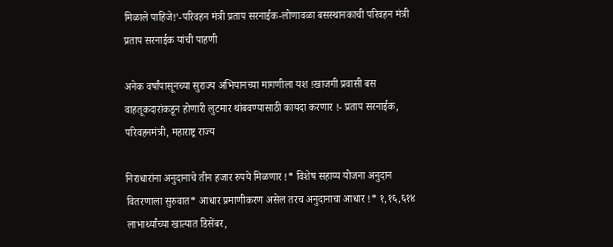मिळाले पाहिजे!’-परिवहन मंत्री प्रताप सरनाईक-लोणावळा बसस्थानकाची परिवहन मंत्री प्रताप सरनाईक यांची पाहणी

अनेक वर्षांपासूनच्या सुराज्य अभियानच्या मागणीला यश !खाजगी प्रवासी बस वाहतूकदारांकडून होणारी लुटमार थांबवण्यासाठी कायदा करणार !- प्रताप सरनाईक, परिवहनमंत्री, महाराष्ट्र राज्य

निराधारांना अनुदानाचे तीन हजार रुपये मिळणार !* विशेष सहाय्य योजना अनुदान वितरणाला सुरुवात* आधार प्रमाणीकरण असेल तरच अनुदानाचा आधार !* १,१६,६१४ लाभार्थ्यांच्या खात्यात डिसेंबर,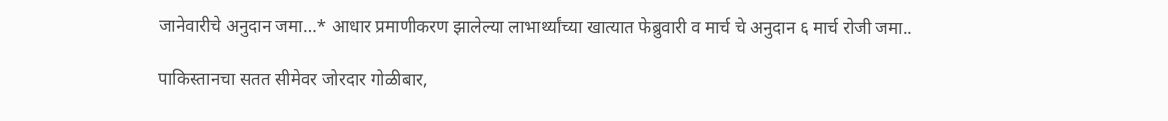जानेवारीचे अनुदान जमा…* आधार प्रमाणीकरण झालेल्या लाभार्थ्यांच्या खात्यात फेब्रुवारी व मार्च चे अनुदान ६ मार्च रोजी जमा..

पाकिस्तानचा सतत सीमेवर जोरदार गोळीबार,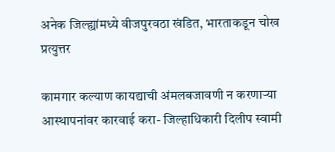अनेक जिल्ह्यांमध्ये वीजपुरवठा खंडित, भारताकडून चोख प्रत्युत्तर

कामगार कल्याण कायद्याची अंमलबजावणी न करणाऱ्या आस्थापनांवर कारवाई करा- जिल्हाधिकारी दिलीप स्वामी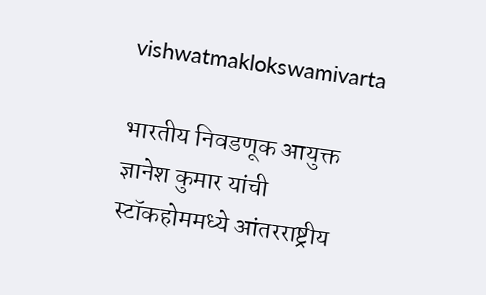vishwatmaklokswamivarta

भारतीय निवडणूक आयुक्त ज्ञानेश कुमार यांची स्टॉकहोममध्ये आंतरराष्ट्रीय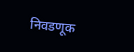निवडणूक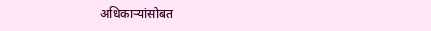अधिकाऱ्यांसोबत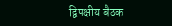द्विपक्षीय बैठक